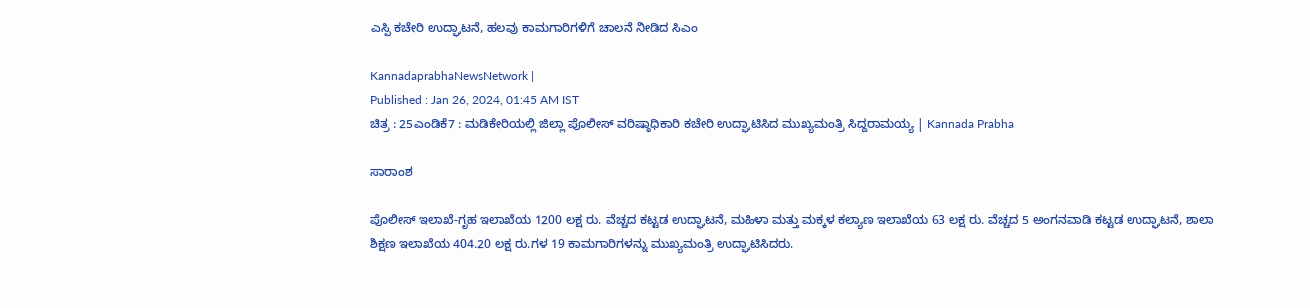ಎಸ್ಪಿ ಕಚೇರಿ ಉದ್ಘಾಟನೆ, ಹಲವು ಕಾಮಗಾರಿಗಳಿಗೆ ಚಾಲನೆ ನೀಡಿದ ಸಿಎಂ

KannadaprabhaNewsNetwork |
Published : Jan 26, 2024, 01:45 AM IST
ಚಿತ್ರ : 25ಎಂಡಿಕೆ7 : ಮಡಿಕೇರಿಯಲ್ಲಿ ಜಿಲ್ಲಾ ಪೊಲೀಸ್ ವರಿಷ್ಠಾಧಿಕಾರಿ ಕಚೇರಿ ಉದ್ಘಾಟಿಸಿದ ಮುಖ್ಯಮಂತ್ರಿ ಸಿದ್ದರಾಮಯ್ಯ | Kannada Prabha

ಸಾರಾಂಶ

ಪೊಲೀಸ್ ಇಲಾಖೆ-ಗೃಹ ಇಲಾಖೆಯ 1200 ಲಕ್ಷ ರು. ವೆಚ್ಚದ ಕಟ್ಟಡ ಉದ್ಘಾಟನೆ, ಮಹಿಳಾ ಮತ್ತು ಮಕ್ಕಳ ಕಲ್ಯಾಣ ಇಲಾಖೆಯ 63 ಲಕ್ಷ ರು. ವೆಚ್ಚದ 5 ಅಂಗನವಾಡಿ ಕಟ್ಟಡ ಉದ್ಘಾಟನೆ, ಶಾಲಾ ಶಿಕ್ಷಣ ಇಲಾಖೆಯ 404.20 ಲಕ್ಷ ರು.ಗಳ 19 ಕಾಮಗಾರಿಗಳನ್ನು ಮುಖ್ಯಮಂತ್ರಿ ಉದ್ಘಾಟಿಸಿದರು.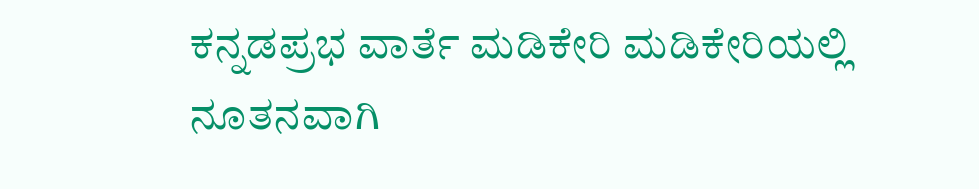ಕನ್ನಡಪ್ರಭ ವಾರ್ತೆ ಮಡಿಕೇರಿ ಮಡಿಕೇರಿಯಲ್ಲಿ ನೂತನವಾಗಿ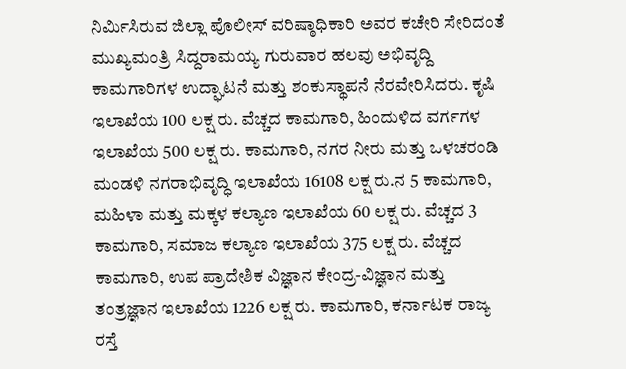ನಿರ್ಮಿಸಿರುವ ಜಿಲ್ಲಾ ಪೊಲೀಸ್ ವರಿಷ್ಠಾಧಿಕಾರಿ ಅವರ ಕಚೇರಿ ಸೇರಿದಂತೆ ಮುಖ್ಯಮಂತ್ರಿ ಸಿದ್ದರಾಮಯ್ಯ ಗುರುವಾರ ಹಲವು ಅಭಿವೃದ್ದಿ ಕಾಮಗಾರಿಗಳ‌ ಉದ್ಘಾಟನೆ ಮತ್ತು ಶಂಕುಸ್ಥಾಪನೆ ನೆರವೇರಿಸಿದರು. ಕೃಷಿ ಇಲಾಖೆಯ 100 ಲಕ್ಷ ರು. ವೆಚ್ಚದ ಕಾಮಗಾರಿ, ಹಿಂದುಳಿದ ವರ್ಗಗಳ ಇಲಾಖೆಯ 500 ಲಕ್ಷ ರು. ಕಾಮಗಾರಿ, ನಗರ ನೀರು ಮತ್ತು ಒಳಚರಂಡಿ ಮಂಡಳಿ ನಗರಾಭಿವೃದ್ಧಿ ಇಲಾಖೆಯ 16108 ಲಕ್ಷ ರು.ನ 5 ಕಾಮಗಾರಿ, ಮಹಿಳಾ ಮತ್ತು ಮಕ್ಕಳ ಕಲ್ಯಾಣ ಇಲಾಖೆಯ 60 ಲಕ್ಷ ರು. ವೆಚ್ಚದ 3 ಕಾಮಗಾರಿ, ಸಮಾಜ ಕಲ್ಯಾಣ ಇಲಾಖೆಯ 375 ಲಕ್ಷ ರು. ವೆಚ್ಚದ ಕಾಮಗಾರಿ, ಉಪ ಪ್ರಾದೇಶಿಕ ವಿಜ್ಞಾನ ಕೇಂದ್ರ-ವಿಜ್ಞಾನ ಮತ್ತು ತಂತ್ರಜ್ಞಾನ ಇಲಾಖೆಯ 1226 ಲಕ್ಷ ರು. ಕಾಮಗಾರಿ, ಕರ್ನಾಟಕ ರಾಜ್ಯ ರಸ್ತೆ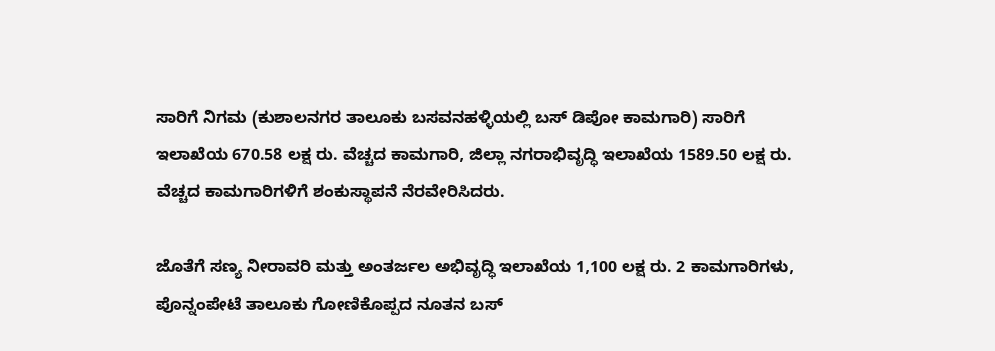ಸಾರಿಗೆ ನಿಗಮ (ಕುಶಾಲನಗರ ತಾಲೂಕು ಬಸವನಹಳ್ಳಿಯಲ್ಲಿ ಬಸ್ ಡಿಪೋ ಕಾಮಗಾರಿ) ಸಾರಿಗೆ ಇಲಾಖೆಯ 670.58 ಲಕ್ಷ ರು. ವೆಚ್ಚದ ಕಾಮಗಾರಿ, ಜಿಲ್ಲಾ ನಗರಾಭಿವೃದ್ಧಿ ಇಲಾಖೆಯ 1589.50 ಲಕ್ಷ ರು. ವೆಚ್ಚದ ಕಾಮಗಾರಿಗಳಿಗೆ ಶಂಕುಸ್ಥಾಪನೆ ನೆರವೇರಿಸಿದರು.

ಜೊತೆಗೆ ಸಣ್ಯ ನೀರಾವರಿ ಮತ್ತು ಅಂತರ್ಜಲ ಅಭಿವೃದ್ಧಿ ಇಲಾಖೆಯ 1,100 ಲಕ್ಷ ರು. 2 ಕಾಮಗಾರಿಗಳು, ಪೊನ್ನಂಪೇಟೆ ತಾಲೂಕು ಗೋಣಿಕೊಪ್ಪದ ನೂತನ ಬಸ್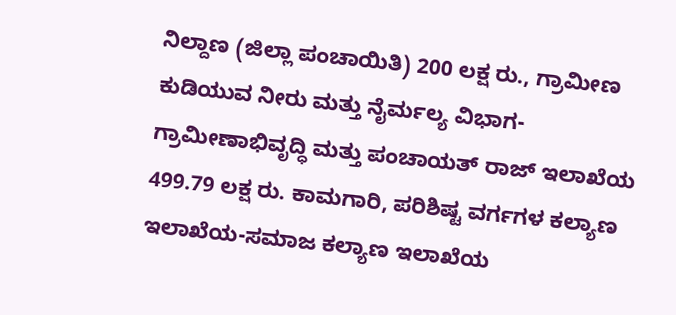ನಿಲ್ದಾಣ (ಜಿಲ್ಲಾ ಪಂಚಾಯಿತಿ) 200 ಲಕ್ಷ ರು., ಗ್ರಾಮೀಣ ಕುಡಿಯುವ ನೀರು ಮತ್ತು ನೈರ್ಮಲ್ಯ ವಿಭಾಗ-ಗ್ರಾಮೀಣಾಭಿವೃದ್ಧಿ ಮತ್ತು ಪಂಚಾಯತ್ ರಾಜ್ ಇಲಾಖೆಯ 499.79 ಲಕ್ಷ ರು. ಕಾಮಗಾರಿ, ಪರಿಶಿಷ್ಟ ವರ್ಗಗಳ ಕಲ್ಯಾಣ ಇಲಾಖೆಯ-ಸಮಾಜ ಕಲ್ಯಾಣ ಇಲಾಖೆಯ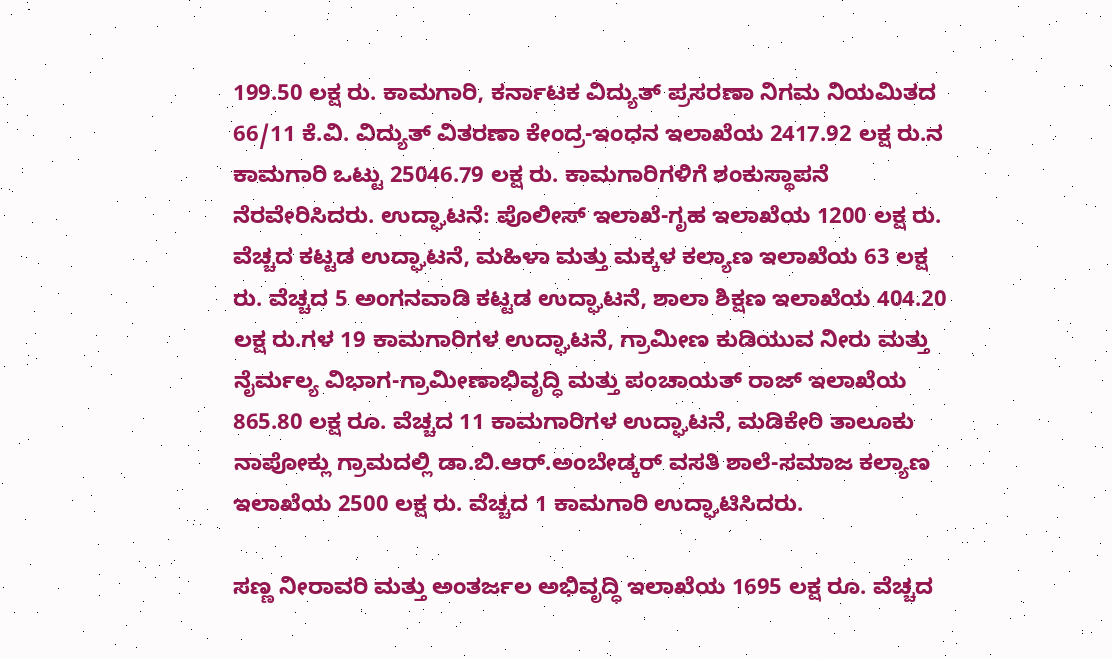199.50 ಲಕ್ಷ ರು. ಕಾಮಗಾರಿ, ಕರ್ನಾಟಕ ವಿದ್ಯುತ್ ಪ್ರಸರಣಾ ನಿಗಮ ನಿಯಮಿತದ 66/11 ಕೆ.ವಿ. ವಿದ್ಯುತ್ ವಿತರಣಾ ಕೇಂದ್ರ-ಇಂಧನ ಇಲಾಖೆಯ 2417.92 ಲಕ್ಷ ರು.ನ ಕಾಮಗಾರಿ ಒಟ್ಟು 25046.79 ಲಕ್ಷ ರು. ಕಾಮಗಾರಿಗಳಿಗೆ ಶಂಕುಸ್ಥಾಪನೆ ನೆರವೇರಿಸಿದರು. ಉದ್ಘಾಟನೆ: ಪೊಲೀಸ್ ಇಲಾಖೆ-ಗೃಹ ಇಲಾಖೆಯ 1200 ಲಕ್ಷ ರು. ವೆಚ್ಚದ ಕಟ್ಟಡ ಉದ್ಘಾಟನೆ, ಮಹಿಳಾ ಮತ್ತು ಮಕ್ಕಳ ಕಲ್ಯಾಣ ಇಲಾಖೆಯ 63 ಲಕ್ಷ ರು. ವೆಚ್ಚದ 5 ಅಂಗನವಾಡಿ ಕಟ್ಟಡ ಉದ್ಘಾಟನೆ, ಶಾಲಾ ಶಿಕ್ಷಣ ಇಲಾಖೆಯ 404.20 ಲಕ್ಷ ರು.ಗಳ 19 ಕಾಮಗಾರಿಗಳ ಉದ್ಘಾಟನೆ, ಗ್ರಾಮೀಣ ಕುಡಿಯುವ ನೀರು ಮತ್ತು ನೈರ್ಮಲ್ಯ ವಿಭಾಗ-ಗ್ರಾಮೀಣಾಭಿವೃದ್ಧಿ ಮತ್ತು ಪಂಚಾಯತ್ ರಾಜ್ ಇಲಾಖೆಯ 865.80 ಲಕ್ಷ ರೂ. ವೆಚ್ಚದ 11 ಕಾಮಗಾರಿಗಳ ಉದ್ಘಾಟನೆ, ಮಡಿಕೇರಿ ತಾಲೂಕು ನಾಪೋಕ್ಲು ಗ್ರಾಮದಲ್ಲಿ ಡಾ.ಬಿ.ಆರ್.ಅಂಬೇಡ್ಕರ್ ವಸತಿ ಶಾಲೆ-ಸಮಾಜ ಕಲ್ಯಾಣ ಇಲಾಖೆಯ 2500 ಲಕ್ಷ ರು. ವೆಚ್ಚದ 1 ಕಾಮಗಾರಿ ಉದ್ಘಾಟಿಸಿದರು.

ಸಣ್ಣ ನೀರಾವರಿ ಮತ್ತು ಅಂತರ್ಜಲ ಅಭಿವೃದ್ಧಿ ಇಲಾಖೆಯ 1695 ಲಕ್ಷ ರೂ. ವೆಚ್ಚದ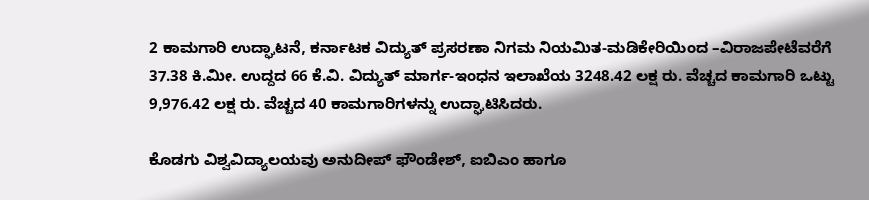2 ಕಾಮಗಾರಿ ಉದ್ಘಾಟನೆ, ಕರ್ನಾಟಕ ವಿದ್ಯುತ್ ಪ್ರಸರಣಾ ನಿಗಮ ನಿಯಮಿತ-ಮಡಿಕೇರಿಯಿಂದ –ವಿರಾಜಪೇಟೆವರೆಗೆ 37.38 ಕಿ.ಮೀ. ಉದ್ದದ 66 ಕೆ.ವಿ. ವಿದ್ಯುತ್ ಮಾರ್ಗ-ಇಂಧನ ಇಲಾಖೆಯ 3248.42 ಲಕ್ಷ ರು. ವೆಚ್ಚದ ಕಾಮಗಾರಿ ಒಟ್ಟು 9,976.42 ಲಕ್ಷ ರು. ವೆಚ್ಚದ 40 ಕಾಮಗಾರಿಗಳನ್ನು ಉದ್ಘಾಟಿಸಿದರು.

ಕೊಡಗು ವಿಶ್ವವಿದ್ಯಾಲಯವು ಅನುದೀಪ್ ಫೌಂಡೇಶ್, ಐಬಿಎಂ ಹಾಗೂ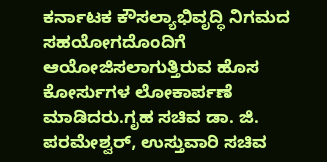ಕರ್ನಾಟಕ ಕೌಸಲ್ಯಾಭಿವೃದ್ಧಿ ನಿಗಮದ ಸಹಯೋಗದೊಂದಿಗೆ ಆಯೋಜಿಸಲಾಗುತ್ತಿರುವ ಹೊಸ ಕೋರ್ಸುಗಳ ಲೋಕಾರ್ಪಣೆ ಮಾಡಿದರು.ಗೃಹ ಸಚಿವ ಡಾ. ಜಿ. ಪರಮೇಶ್ವರ್, ಉಸ್ತುವಾರಿ ಸಚಿವ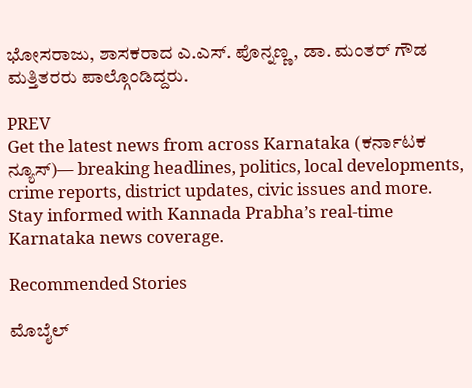ಭೋಸರಾಜು, ಶಾಸಕರಾದ ಎ.ಎಸ್. ಪೊನ್ನಣ್ಣ, ಡಾ. ಮಂತರ್ ಗೌಡ ಮತ್ತಿತರರು ಪಾಲ್ಗೊಂಡಿದ್ದರು.

PREV
Get the latest news from across Karnataka (ಕರ್ನಾಟಕ ನ್ಯೂಸ್)— breaking headlines, politics, local developments, crime reports, district updates, civic issues and more. Stay informed with Kannada Prabha’s real‑time Karnataka news coverage.

Recommended Stories

ಮೊಬೈಲ್‌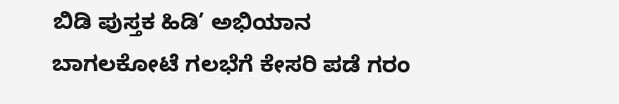ಬಿಡಿ ಪುಸ್ತಕ ಹಿಡಿ’ ಅಭಿಯಾನ
ಬಾಗಲಕೋಟೆ ಗಲಭೆಗೆ ಕೇಸರಿ ಪಡೆ ಗರಂ